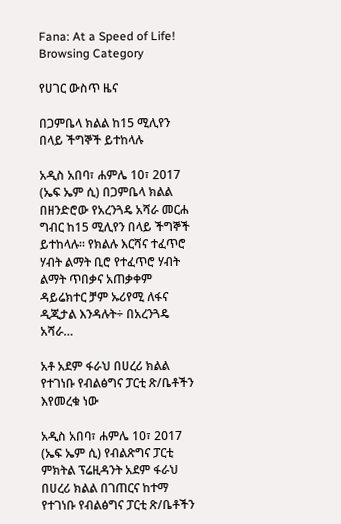Fana: At a Speed of Life!
Browsing Category

የሀገር ውስጥ ዜና

በጋምቤላ ክልል ከ15 ሚሊየን በላይ ችግኞች ይተከላሉ

አዲስ አበባ፣ ሐምሌ 10፣ 2017 (ኤፍ ኤም ሲ) በጋምቤላ ክልል በዘንድሮው የአረንጓዴ አሻራ መርሐ ግብር ከ15 ሚሊየን በላይ ችግኞች ይተከላሉ። የክልሉ እርሻና ተፈጥሮ ሃብት ልማት ቢሮ የተፈጥሮ ሃብት ልማት ጥበቃና አጠቃቀም ዳይሬክተር ቻም ኡሪየሚ ለፋና ዲጂታል እንዳሉት÷ በአረንጓዴ አሻራ…

አቶ አደም ፋራህ በሀረሪ ክልል የተገነቡ የብልፅግና ፓርቲ ጽ/ቤቶችን እየመረቁ ነው

አዲስ አበባ፣ ሐምሌ 10፣ 2017 (ኤፍ ኤም ሲ) የብልጽግና ፓርቲ ምክትል ፕሬዚዳንት አደም ፋራህ በሀረሪ ክልል በገጠርና ከተማ የተገነቡ የብልፅግና ፓርቲ ጽ/ቤቶችን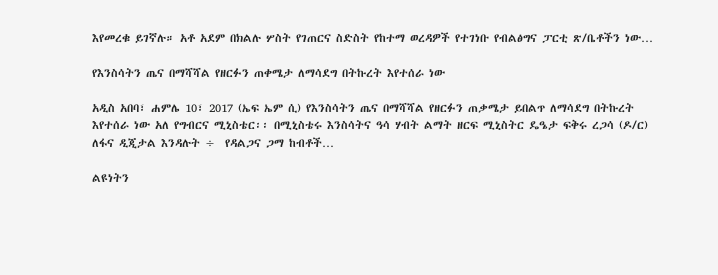እየመረቁ ይገኛሉ። አቶ አደም በክልሉ ሦስት የገጠርና ስድስት የከተማ ወረዳዎች የተገነቡ የብልፅግና ፓርቲ ጽ/ቤቶችን ነው…

የእንስሳትን ጤና በማሻሻል የዘርፉን ጠቀሜታ ለማሳደግ በትኩረት እየተሰራ ነው

አዲስ አበባ፣ ሐምሌ 10፣ 2017 (ኤፍ ኤም ሲ) የእንስሳትን ጤና በማሻሻል የዘርፉን ጠቃሜታ ይበልጥ ለማሳደግ በትኩረት እየተሰራ ነው አለ የግብርና ሚኒስቴር፡፡ በሚኒስቴሩ እንስሳትና ዓሳ ሃብት ልማት ዘርፍ ሚኒስትር ዴዔታ ፍቅሩ ረጋሳ (ዶ/ር) ለፋና ዲጂታል እንዳሉት ÷  የዳልጋና ጋማ ከብቶች…

ልዩነትን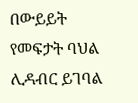በውይይት የመፍታት ባህል ሊዳብር ይገባል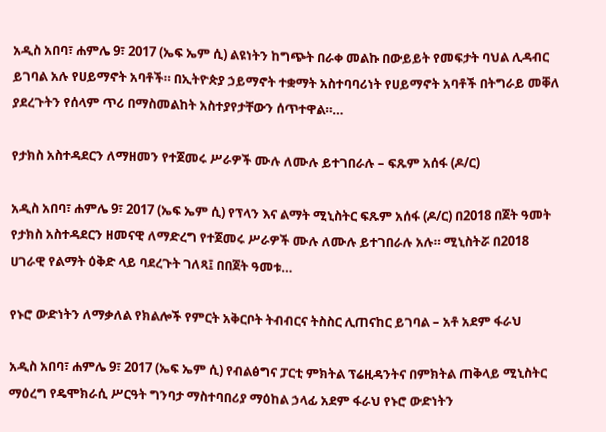አዲስ አበባ፣ ሐምሌ 9፣ 2017 (ኤፍ ኤም ሲ) ልዩነትን ከግጭት በራቀ መልኩ በውይይት የመፍታት ባህል ሊዳብር ይገባል አሉ የሀይማኖት አባቶች። በኢትዮጵያ ኃይማኖት ተቋማት አስተባባሪነት የሀይማኖት አባቶች በትግራይ መቐለ ያደረጉትን የሰላም ጥሪ በማስመልከት አስተያየታቸውን ሰጥተዋል።…

የታክስ አስተዳደርን ለማዘመን የተጀመሩ ሥራዎች ሙሉ ለሙሉ ይተገበራሉ – ፍጹም አሰፋ (ዶ/ር)

አዲስ አበባ፣ ሐምሌ 9፣ 2017 (ኤፍ ኤም ሲ) የፕላን እና ልማት ሚኒስትር ፍጹም አሰፋ (ዶ/ር) በ2018 በጀት ዓመት የታክስ አስተዳደርን ዘመናዊ ለማድረግ የተጀመሩ ሥራዎች ሙሉ ለሙሉ ይተገበራሉ አሉ። ሚኒስትሯ በ2018 ሀገራዊ የልማት ዕቅድ ላይ ባደረጉት ገለጻ፤ በበጀት ዓመቱ…

የኑሮ ውድነትን ለማቃለል የክልሎች የምርት አቅርቦት ትብብርና ትስስር ሊጠናከር ይገባል – አቶ አደም ፋራህ

አዲስ አበባ፣ ሐምሌ 9፣ 2017 (ኤፍ ኤም ሲ) የብልፅግና ፓርቲ ምክትል ፕሬዚዳንትና በምክትል ጠቅላይ ሚኒስትር ማዕረግ የዴሞክራሲ ሥርዓት ግንባታ ማስተባበሪያ ማዕከል ኃላፊ አደም ፋራህ የኑሮ ውድነትን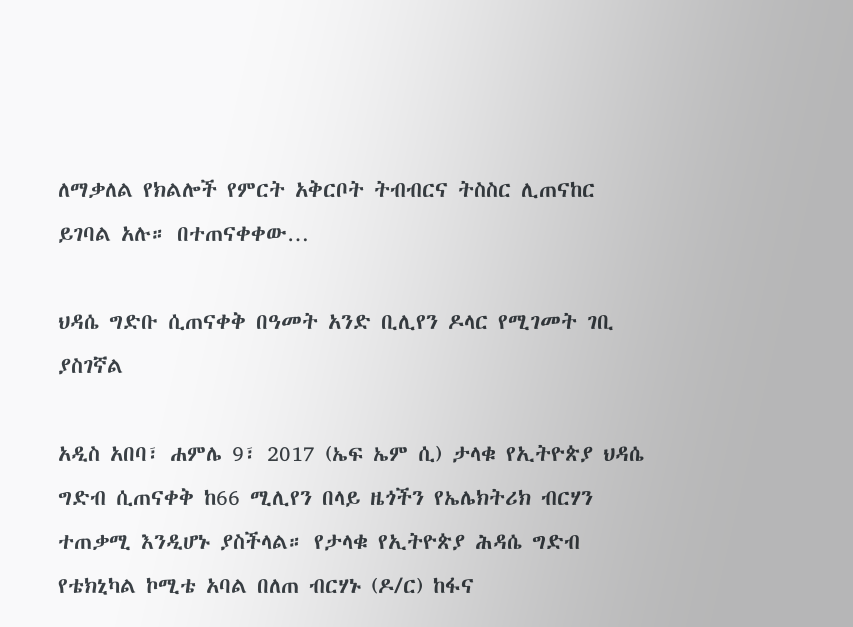ለማቃለል የክልሎች የምርት አቅርቦት ትብብርና ትስስር ሊጠናከር ይገባል አሉ። በተጠናቀቀው…

ህዳሴ ግድቡ ሲጠናቀቅ በዓመት አንድ ቢሊየን ዶላር የሚገመት ገቢ ያስገኛል

አዲስ አበባ፣ ሐምሌ 9፣ 2017 (ኤፍ ኤም ሲ) ታላቁ የኢትዮጵያ ህዳሴ ግድብ ሲጠናቀቅ ከ66 ሚሊየን በላይ ዜጎችን የኤሌክትሪክ ብርሃን ተጠቃሚ እንዲሆኑ ያስችላል። የታላቁ የኢትዮጵያ ሕዳሴ ግድብ የቴክኒካል ኮሚቴ አባል በለጠ ብርሃኑ (ዶ/ር) ከፋና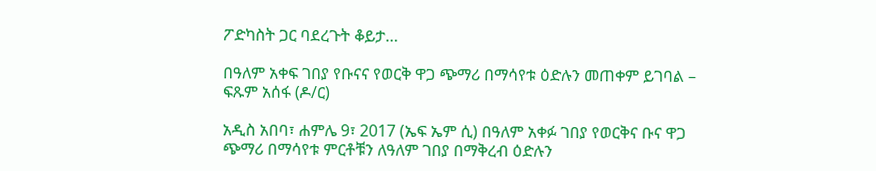ፖድካስት ጋር ባደረጉት ቆይታ…

በዓለም አቀፍ ገበያ የቡናና የወርቅ ዋጋ ጭማሪ በማሳየቱ ዕድሉን መጠቀም ይገባል – ፍጹም አሰፋ (ዶ/ር)

አዲስ አበባ፣ ሐምሌ 9፣ 2017 (ኤፍ ኤም ሲ) በዓለም አቀፉ ገበያ የወርቅና ቡና ዋጋ ጭማሪ በማሳየቱ ምርቶቹን ለዓለም ገበያ በማቅረብ ዕድሉን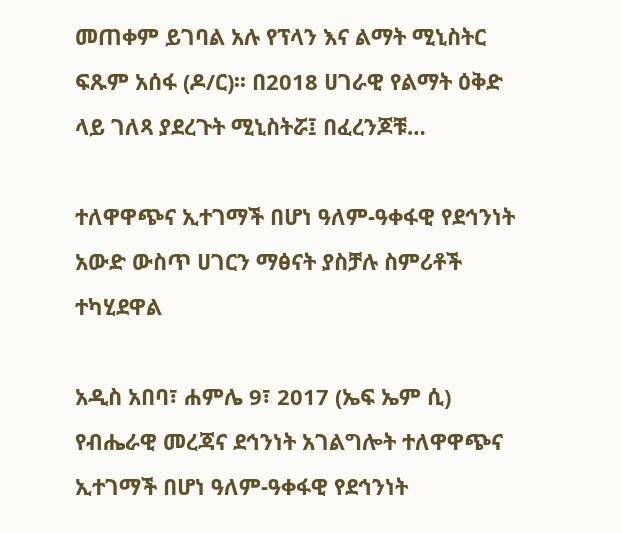መጠቀም ይገባል አሉ የፕላን እና ልማት ሚኒስትር ፍጹም አሰፋ (ዶ/ር)፡፡ በ2018 ሀገራዊ የልማት ዕቅድ ላይ ገለጻ ያደረጉት ሚኒስትሯ፤ በፈረንጆቹ…

ተለዋዋጭና ኢተገማች በሆነ ዓለም-ዓቀፋዊ የደኅንነት አውድ ውስጥ ሀገርን ማፅናት ያስቻሉ ስምሪቶች ተካሂደዋል

አዲስ አበባ፣ ሐምሌ 9፣ 2017 (ኤፍ ኤም ሲ) የብሔራዊ መረጃና ደኅንነት አገልግሎት ተለዋዋጭና ኢተገማች በሆነ ዓለም-ዓቀፋዊ የደኅንነት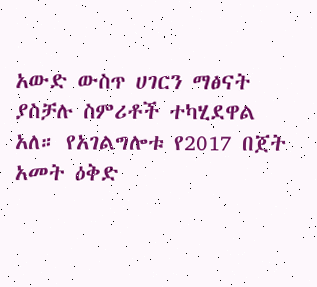አውድ ውስጥ ሀገርን ማፅናት ያስቻሉ ስምሪቶች ተካሂደዋል አለ። የአገልግሎቱ የ2017 በጀት አመት ዕቅድ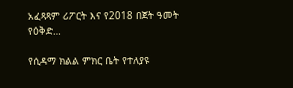አፈጻጻም ሪፖርት እና የ2018 በጀት ዓመት የዕቅድ…

የሲዳማ ክልል ምክር ቤት የተለያዩ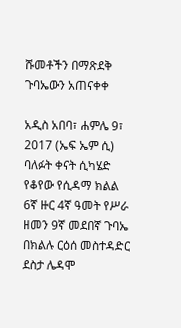ሹመቶችን በማጽደቅ ጉባኤውን አጠናቀቀ

አዲስ አበባ፣ ሐምሌ 9፣ 2017 (ኤፍ ኤም ሲ) ባለፉት ቀናት ሲካሄድ የቆየው የሲዳማ ክልል 6ኛ ዙር 4ኛ ዓመት የሥራ ዘመን 9ኛ መደበኛ ጉባኤ በክልሉ ርዕሰ መስተዳድር ደስታ ሌዳሞ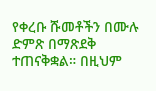የቀረቡ ሹመቶችን በሙሉ ድምጽ በማጽደቅ ተጠናቅቋል። በዚህም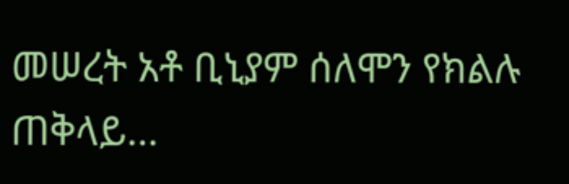መሠረት አቶ ቢኒያም ሰለሞን የክልሉ ጠቅላይ…